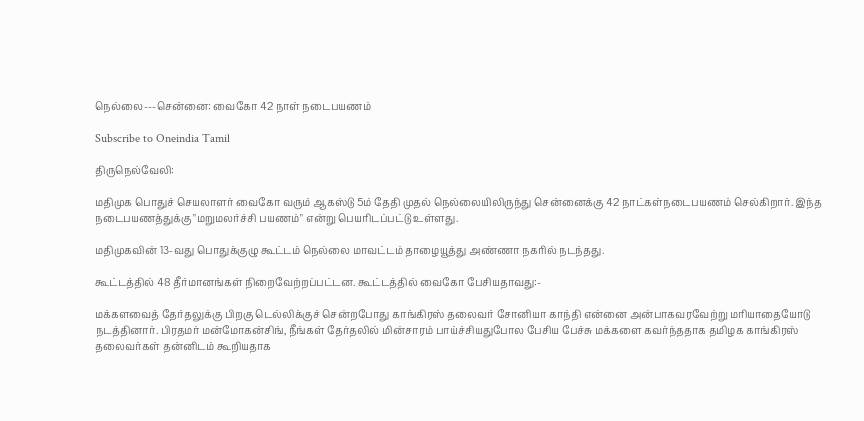நெல்லை---சென்னை: வைகோ 42 நாள் நடைபயணம்

Subscribe to Oneindia Tamil

திருநெல்வேலி:

மதிமுக பொதுச் செயலாளர் வைகோ வரும் ஆகஸ்டு 5ம் தேதி முதல் நெல்லையிலிருந்து சென்னைக்கு 42 நாட்கள்நடைபயணம் செல்கிறார். இந்த நடைபயணத்துக்கு "மறுமலர்ச்சி பயணம்" என்று பெயரிடப்பட்டு உள்ளது.

மதிமுகவின் 13-வது பொதுக்குழு கூட்டம் நெல்லை மாவட்டம் தாழையூத்து அண்ணா நகரில் நடந்தது.

கூட்டத்தில் 48 தீர்மானங்கள் நிறைவேற்றப்பட்டன. கூட்டத்தில் வைகோ பேசியதாவது:-

மக்களவைத் தேர்தலுக்கு பிறகு டெல்லிக்குச் சென்றபோது காங்கிரஸ் தலைவர் சோனியா காந்தி என்னை அன்பாகவரவேற்று மரியாதையோடு நடத்தினார். பிரதமர் மன்மோகன்சிங், நீங்கள் தேர்தலில் மின்சாரம் பாய்ச்சியதுபோல பேசிய பேச்சு மக்களை கவர்ந்ததாக தமிழக காங்கிரஸ் தலைவர்கள் தன்னிடம் கூறியதாக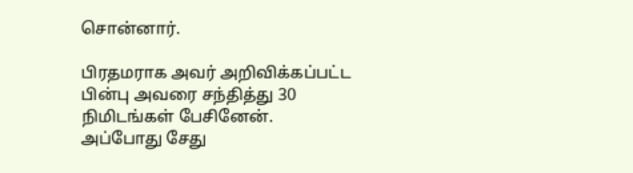சொன்னார்.

பிரதமராக அவர் அறிவிக்கப்பட்ட பின்பு அவரை சந்தித்து 30 நிமிடங்கள் பேசினேன். அப்போது சேது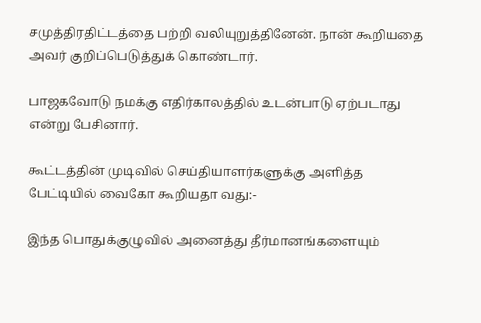சமுத்திரதிட்டத்தை பற்றி வலியுறுத்தினேன். நான் கூறியதை அவர் குறிப்பெடுத்துக் கொண்டார்.

பாஜகவோடு நமக்கு எதிர்காலத்தில் உடன்பாடு ஏற்படாது என்று பேசினார்.

கூட்டத்தின் முடிவில் செய்தியாளர்களுக்கு அளித்த பேட்டியில் வைகோ கூறியதா வது:-

இந்த பொதுக்குழுவில் அனைத்து தீர்மானங்களையும்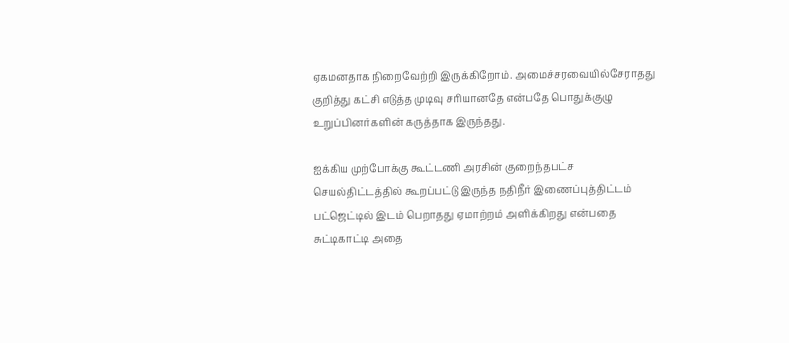ஏகமனதாக நிறைவேற்றி இருக்கிறோம். அமைச்சரவையில்சேராதது குறித்து கட்சி எடுத்த முடிவு சரியானதே என்பதே பொதுக்குழு உறுப்பினர்களின் கருத்தாக இருந்தது.

ஐக்கிய முற்போக்கு கூட்டணி அரசின் குறைந்தபட்ச செயல்திட்டத்தில் கூறப்பட்டு இருந்த நதிநீர் இணைப்புத்திட்டம் பட்ஜெட்டில் இடம் பெறாதது ஏமாற்றம் அளிக்கிறது என்பதை சுட்டிகாட்டி அதை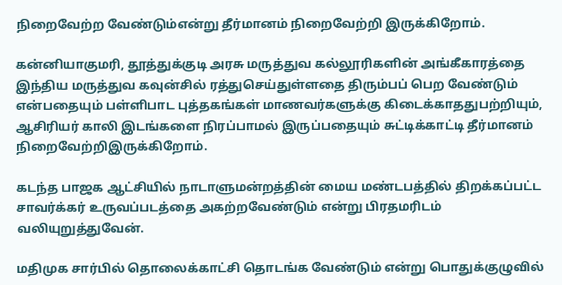நிறைவேற்ற வேண்டும்என்று தீர்மானம் நிறைவேற்றி இருக்கிறோம்.

கன்னியாகுமரி, தூத்துக்குடி அரசு மருத்துவ கல்லூரிகளின் அங்கீகாரத்தை இந்திய மருத்துவ கவுன்சில் ரத்துசெய்துள்ளதை திரும்பப் பெற வேண்டும் என்பதையும் பள்ளிபாட புத்தகங்கள் மாணவர்களுக்கு கிடைக்காததுபற்றியும், ஆசிரியர் காலி இடங்களை நிரப்பாமல் இருப்பதையும் சுட்டிக்காட்டி தீர்மானம் நிறைவேற்றிஇருக்கிறோம்.

கடந்த பாஜக ஆட்சியில் நாடாளுமன்றத்தின் மைய மண்டபத்தில் திறக்கப்பட்ட சாவர்க்கர் உருவப்படத்தை அகற்றவேண்டும் என்று பிரதமரிடம் வலியுறுத்துவேன்.

மதிமுக சார்பில் தொலைக்காட்சி தொடங்க வேண்டும் என்று பொதுக்குழுவில்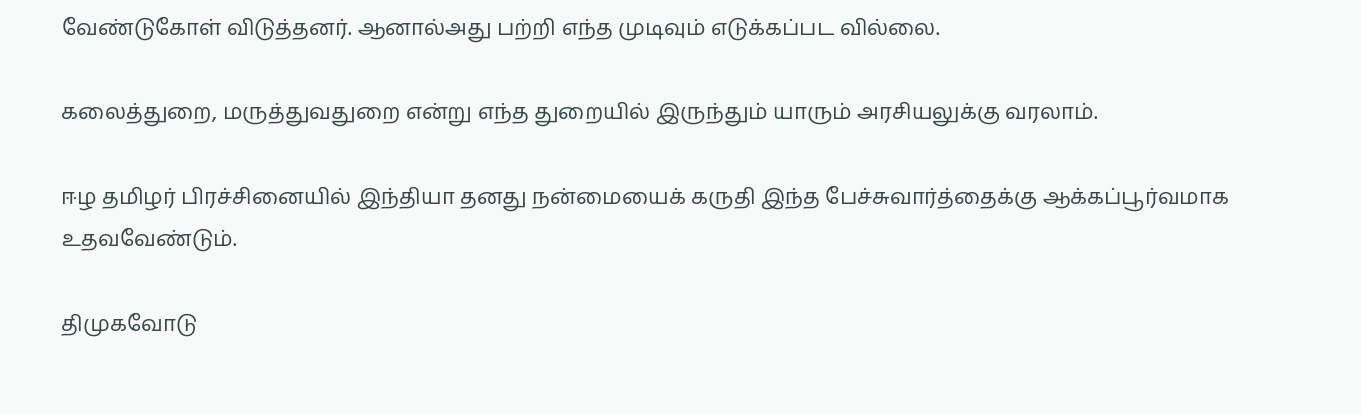வேண்டுகோள் விடுத்தனர். ஆனால்அது பற்றி எந்த முடிவும் எடுக்கப்பட வில்லை.

கலைத்துறை, மருத்துவதுறை என்று எந்த துறையில் இருந்தும் யாரும் அரசியலுக்கு வரலாம்.

ஈழ தமிழர் பிரச்சினையில் இந்தியா தனது நன்மையைக் கருதி இந்த பேச்சுவார்த்தைக்கு ஆக்கப்பூர்வமாக உதவவேண்டும்.

திமுகவோடு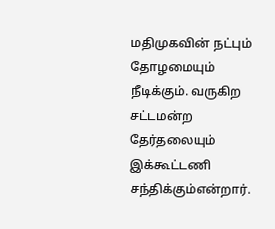மதிமுகவின் நட்பும் தோழமையும் நீடிக்கும். வருகிற சட்டமன்ற தேர்தலையும் இக்கூட்டணி சந்திக்கும்என்றார்.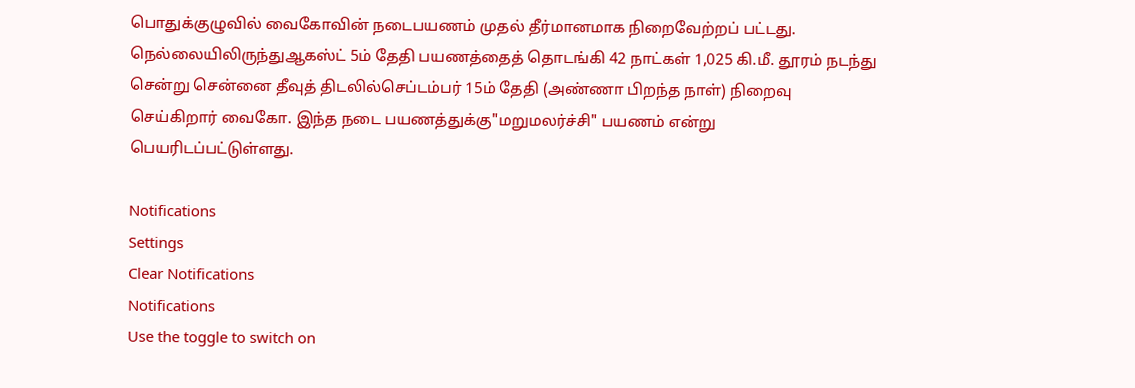பொதுக்குழுவில் வைகோவின் நடைபயணம் முதல் தீர்மானமாக நிறைவேற்றப் பட்டது. நெல்லையிலிருந்துஆகஸ்ட் 5ம் தேதி பயணத்தைத் தொடங்கி 42 நாட்கள் 1,025 கி.மீ. தூரம் நடந்து சென்று சென்னை தீவுத் திடலில்செப்டம்பர் 15ம் தேதி (அண்ணா பிறந்த நாள்) நிறைவு செய்கிறார் வைகோ. இந்த நடை பயணத்துக்கு"மறுமலர்ச்சி" பயணம் என்று பெயரிடப்பட்டுள்ளது.

Notifications
Settings
Clear Notifications
Notifications
Use the toggle to switch on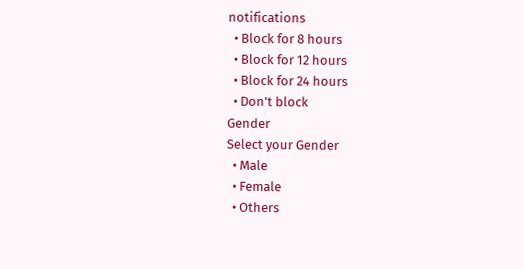notifications
  • Block for 8 hours
  • Block for 12 hours
  • Block for 24 hours
  • Don't block
Gender
Select your Gender
  • Male
  • Female
  • Others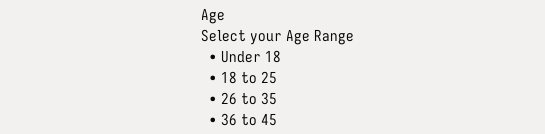Age
Select your Age Range
  • Under 18
  • 18 to 25
  • 26 to 35
  • 36 to 45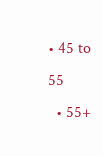• 45 to 55
  • 55+